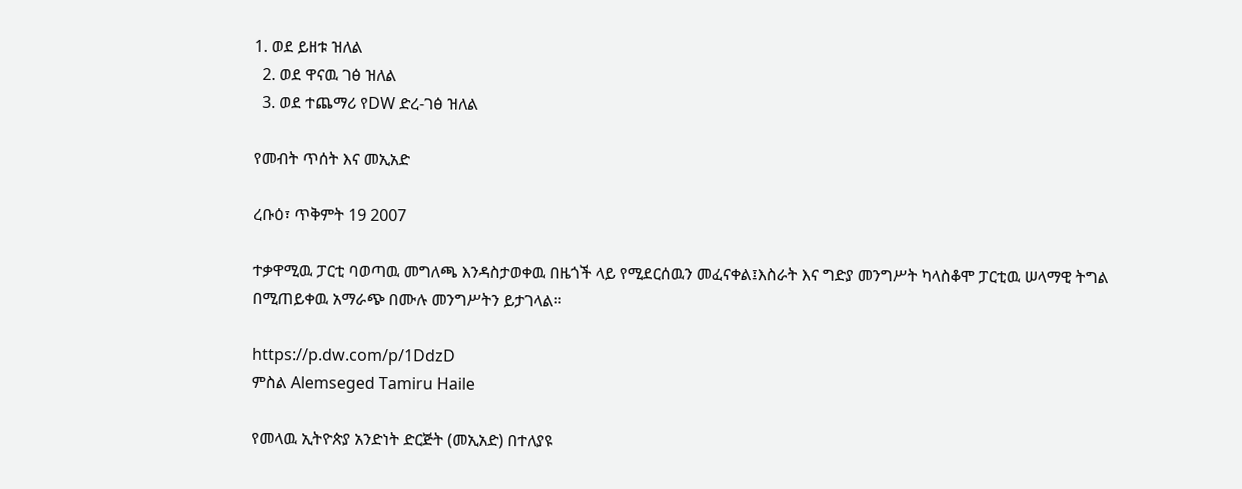1. ወደ ይዘቱ ዝለል
  2. ወደ ዋናዉ ገፅ ዝለል
  3. ወደ ተጨማሪ የDW ድረ-ገፅ ዝለል

የመብት ጥሰት እና መኢአድ

ረቡዕ፣ ጥቅምት 19 2007

ተቃዋሚዉ ፓርቲ ባወጣዉ መግለጫ እንዳስታወቀዉ በዜጎች ላይ የሚደርሰዉን መፈናቀል፤እስራት እና ግድያ መንግሥት ካላስቆሞ ፓርቲዉ ሠላማዊ ትግል በሚጠይቀዉ አማራጭ በሙሉ መንግሥትን ይታገላል።

https://p.dw.com/p/1DdzD
ምስል Alemseged Tamiru Haile

የመላዉ ኢትዮጵያ አንድነት ድርጅት (መኢአድ) በተለያዩ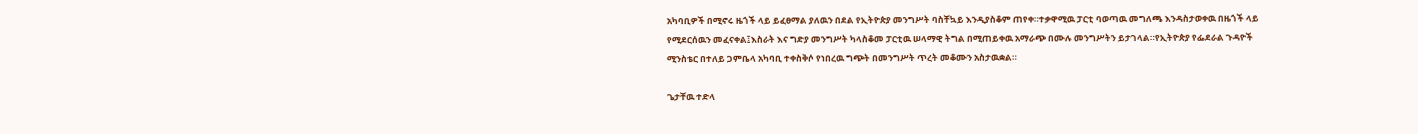አካባቢዎች በሚኖሩ ዜጎች ላይ ይፈፀማል ያለዉን በደል የኢትዮጵያ መንግሥት ባስቸኳይ እንዲያስቆም ጠየቀ።ተቃዋሚዉ ፓርቲ ባወጣዉ መግለጫ እንዳስታወቀዉ በዜጎች ላይ የሚደርሰዉን መፈናቀል፤እስራት እና ግድያ መንግሥት ካላስቆመ ፓርቲዉ ሠላማዊ ትግል በሚጠይቀዉ አማራጭ በሙሉ መንግሥትን ይታገላል።የኢትዮጵያ የፌደራል ጉዳዮች ሚንስቴር በተለይ ጋምቤላ አካባቢ ተቀስቅሶ የነበረዉ ግጭት በመንግሥት ጥረት መቆሙን አስታዉቋል።

ጌታቸዉ ተድላ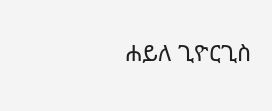ሐይለ ጊዮርጊስ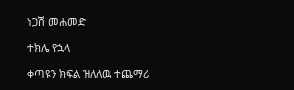ነጋሽ መሐመድ

ተክሌ የኋላ

ቀጣዩን ክፍል ዝለለዉ ተጨማሪ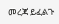መረጃ ይፈልጉ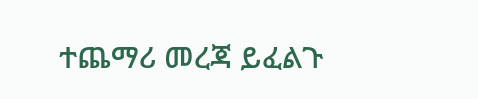ተጨማሪ መረጃ ይፈልጉ